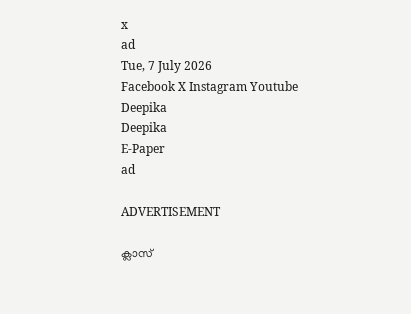x
ad
Tue, 7 July 2026
Facebook X Instagram Youtube
Deepika
Deepika
E-Paper
ad

ADVERTISEMENT

ക്ലാസ്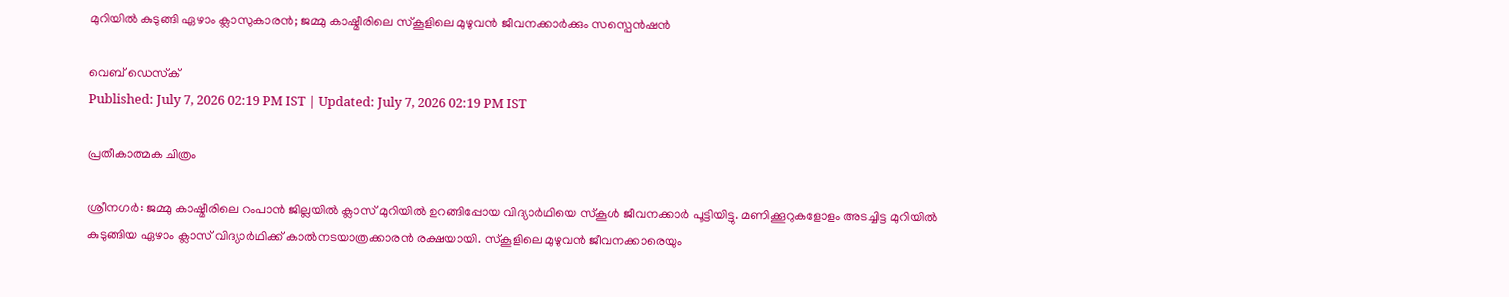മുറിയിൽ കുടുങ്ങി ഏഴാം ക്ലാസുകാരൻ; ജമ്മു കാഷ്മീരിലെ സ്കൂളിലെ മുഴുവൻ ജീവനക്കാർക്കും സസ്പെൻഷൻ

വെബ് ഡെസ്‌ക്
Published: July 7, 2026 02:19 PM IST | Updated: July 7, 2026 02:19 PM IST

പ്രതീകാത്മക ചിത്രം

ശ്രീനഗർ: ജമ്മു കാഷ്മീരിലെ റംപാൻ ജില്ലയിൽ ക്ലാസ് മുറിയിൽ ഉറങ്ങിപ്പോയ വിദ്യാർഥിയെ സ്കൂൾ ജീവനക്കാർ പൂട്ടിയിട്ടു. മണിക്കൂറുകളോളം അടച്ചിട്ട മുറിയിൽ കുടുങ്ങിയ ഏഴാം ക്ലാസ് വിദ്യാർഥിക്ക് കാൽനടയാത്രക്കാരൻ രക്ഷയായി. സ്കൂളിലെ മുഴുവൻ ജീവനക്കാരെയും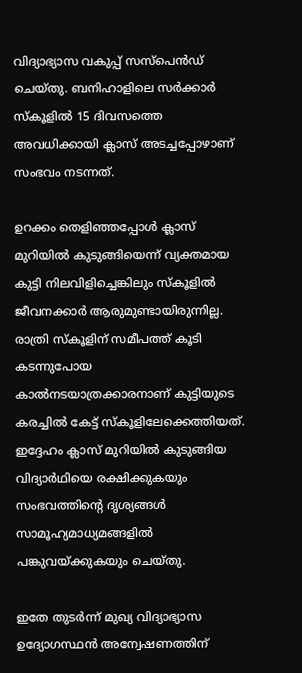വിദ്യാഭ്യാസ വകുപ്പ് സസ്പെൻഡ് ചെയ്തു. ബനിഹാളിലെ സർക്കാർ സ്കൂളിൽ 15 ദിവസത്തെ അവധിക്കായി ക്ലാസ് അടച്ചപ്പോഴാണ് സംഭവം നടന്നത്.

ഉറക്കം തെളിഞ്ഞപ്പോൾ ക്ലാസ് മുറിയിൽ കുടുങ്ങിയെന്ന് വ്യക്തമായ കുട്ടി നിലവിളിച്ചെങ്കിലും സ്കൂളിൽ ജീവനക്കാർ ആരുമുണ്ടായിരുന്നില്ല. രാത്രി സ്കൂളിന് സമീപത്ത് കൂടി കടന്നുപോയ കാൽനടയാത്രക്കാരനാണ് കുട്ടിയുടെ കരച്ചിൽ കേട്ട് സ്കൂളിലേക്കെത്തിയത്. ഇദ്ദേഹം ക്ലാസ് മുറിയിൽ കുടുങ്ങിയ വിദ്യാർഥിയെ രക്ഷിക്കുകയും സംഭവത്തിന്‍റെ ദൃശ്യങ്ങൾ സാമൂഹ്യമാധ്യമങ്ങളിൽ പങ്കുവയ്ക്കുകയും ചെയ്തു.

ഇതേ തുടർന്ന് മുഖ്യ വിദ്യാഭ്യാസ ഉദ്യോഗസ്ഥൻ അന്വേഷണത്തിന്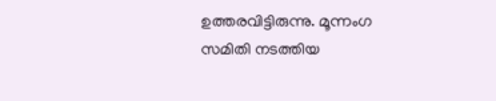ഉത്തരവിട്ടിരുന്നു. മൂന്നംഗ സമിതി നടത്തിയ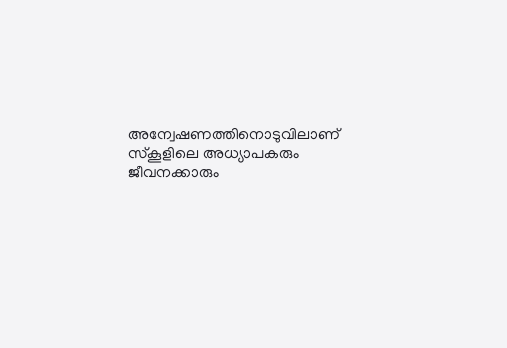അന്വേഷണത്തിനൊടുവിലാണ് സ്കൂളിലെ അധ്യാപകരും ജീവനക്കാരും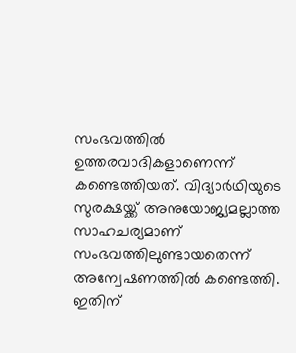സംഭവത്തിൽ ഉത്തരവാദികളാണെന്ന് കണ്ടെത്തിയത്. വിദ്യാർഥിയുടെ സുരക്ഷയ്ക്ക് അനുയോജ്യമല്ലാത്ത സാഹചര്യമാണ് സംഭവത്തിലുണ്ടായതെന്ന് അന്വേഷണത്തിൽ കണ്ടെത്തി. ഇതിന്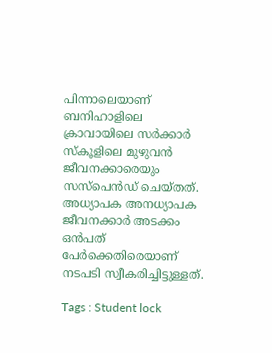പിന്നാലെയാണ് ബനിഹാളിലെ ക്രാവായിലെ സർക്കാർ സ്കൂളിലെ മുഴുവൻ ജീവനക്കാരെയും സസ്പെൻഡ് ചെയ്തത്. അധ്യാപക അനധ്യാപക ജീവനക്കാർ അടക്കം ഒൻപത് പേർക്കെതിരെയാണ് നടപടി സ്വീകരിച്ചിട്ടുള്ളത്.

Tags : Student lock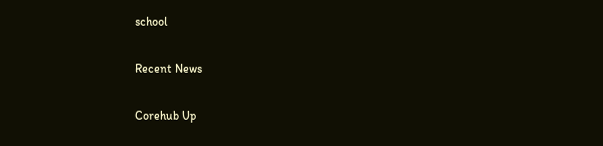school

Recent News

Corehub Up